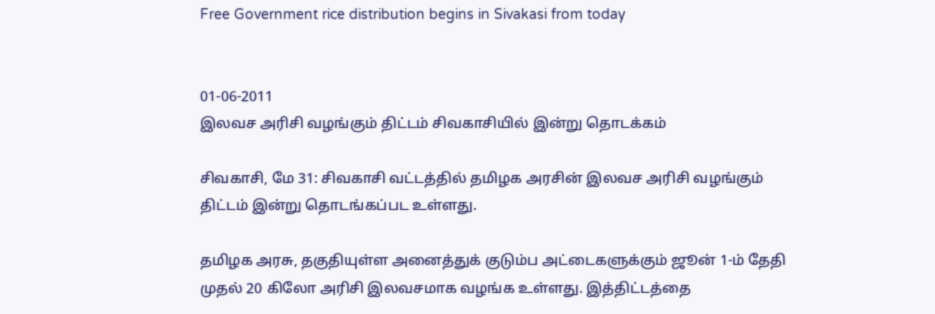Free Government rice distribution begins in Sivakasi from today


01-06-2011
இலவச அரிசி வழங்கும் திட்டம் சிவகாசியில் இன்று தொடக்கம்

சிவகாசி, மே 31: சிவகாசி வட்டத்தில் தமிழக அரசின் இலவச அரிசி வழங்கும் திட்டம் இன்று தொடங்கப்பட உள்ளது.

தமிழக அரசு, தகுதியுள்ள அனைத்துக் குடும்ப அட்டைகளுக்கும் ஜூன் 1-ம் தேதி முதல் 20 கிலோ அரிசி இலவசமாக வழங்க உள்ளது. இத்திட்டத்தை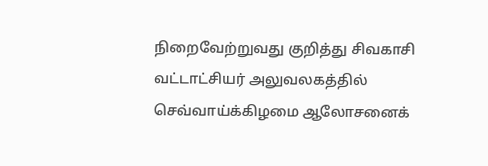நிறைவேற்றுவது குறித்து சிவகாசி வட்டாட்சியர் அலுவலகத்தில் செவ்வாய்க்கிழமை ஆலோசனைக்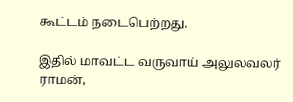கூட்டம் நடைபெற்றது.

இதில் மாவட்ட வருவாய் அலுலவலர் ராமன்,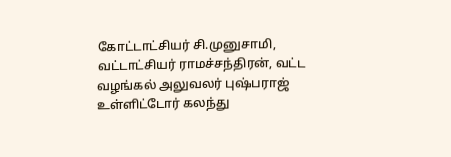கோட்டாட்சியர் சி.முனுசாமி, வட்டாட்சியர் ராமச்சந்திரன், வட்ட வழங்கல் அலுவலர் புஷ்பராஜ் உள்ளிட்டோர் கலந்து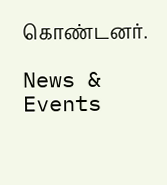கொண்டனர்.

News & Events